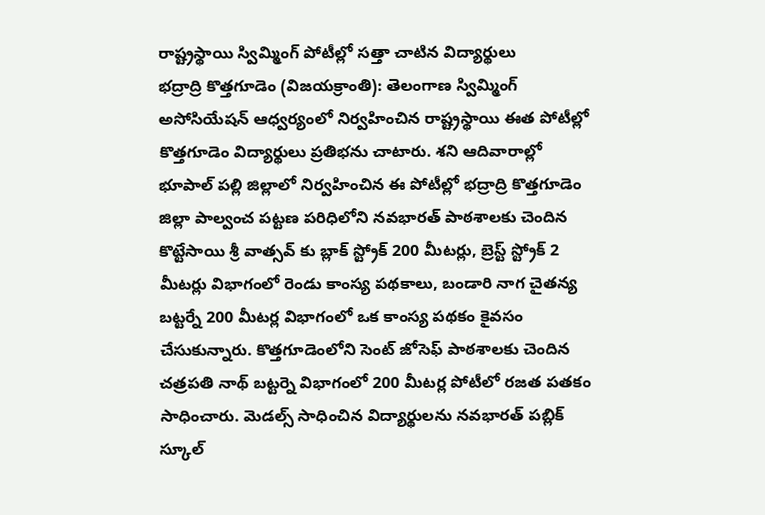రాష్ట్రస్థాయి స్విమ్మింగ్ పోటీల్లో సత్తా చాటిన విద్యార్థులు
భద్రాద్రి కొత్తగూడెం (విజయక్రాంతి): తెలంగాణ స్విమ్మింగ్ అసోసియేషన్ ఆధ్వర్యంలో నిర్వహించిన రాష్ట్రస్థాయి ఈత పోటీల్లో కొత్తగూడెం విద్యార్థులు ప్రతిభను చాటారు. శని ఆదివారాల్లో భూపాల్ పల్లి జిల్లాలో నిర్వహించిన ఈ పోటీల్లో భద్రాద్రి కొత్తగూడెం జిల్లా పాల్వంచ పట్టణ పరిధిలోని నవభారత్ పాఠశాలకు చెందిన కొట్టేసాయి శ్రీ వాత్సవ్ కు బ్లాక్ స్ట్రోక్ 200 మీటర్లు, బ్రెస్ట్ స్ట్రోక్ 2 మీటర్లు విభాగంలో రెండు కాంస్య పథకాలు, బండారి నాగ చైతన్య బట్టర్నే 200 మీటర్ల విభాగంలో ఒక కాంస్య పథకం కైవసం చేసుకున్నారు. కొత్తగూడెంలోని సెంట్ జోసెఫ్ పాఠశాలకు చెందిన చత్రపతి నాథ్ బట్టర్నె విభాగంలో 200 మీటర్ల పోటీలో రజత పతకం సాధించారు. మెడల్స్ సాధించిన విద్యార్థులను నవభారత్ పబ్లిక్ స్కూల్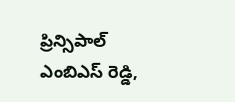ప్రిన్సిపాల్ ఎంబిఎస్ రెడ్డి,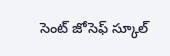సెంట్ జోసెఫ్ స్కూల్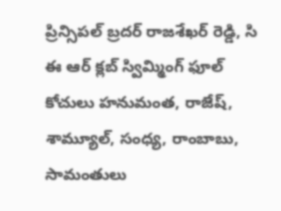ప్రిన్సిపల్ బ్రదర్ రాజశేఖర్ రెడ్డి, సి ఈ ఆర్ క్లబ్ స్విమ్మింగ్ ఫూల్ కోచులు హనుమంత, రాజేష్, శామ్యూల్, సంధ్య, రాంబాబు, సామంతులు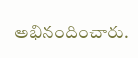అభినందించారు.